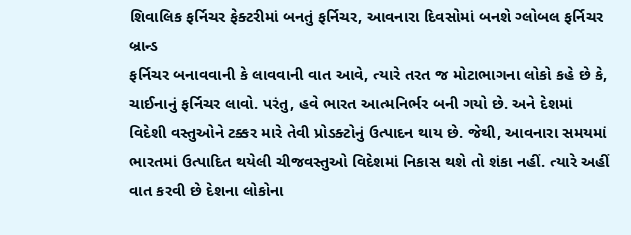શિવાલિક ફર્નિચર ફેક્ટરીમાં બનતું ફર્નિચર, આવનારા દિવસોમાં બનશે ગ્લોબલ ફર્નિચર બ્રાન્ડ
ફર્નિચર બનાવવાની કે લાવવાની વાત આવે, ત્યારે તરત જ મોટાભાગના લોકો કહે છે કે, ચાઈનાનું ફર્નિચર લાવો. પરંતુ, હવે ભારત આત્મનિર્ભર બની ગયો છે. અને દેશમાં વિદેશી વસ્તુઓને ટક્કર મારે તેવી પ્રોડક્ટોનું ઉત્પાદન થાય છે. જેથી, આવનારા સમયમાં ભારતમાં ઉત્પાદિત થયેલી ચીજવસ્તુઓ વિદેશમાં નિકાસ થશે તો શંકા નહીં. ત્યારે અહીં વાત કરવી છે દેશના લોકોના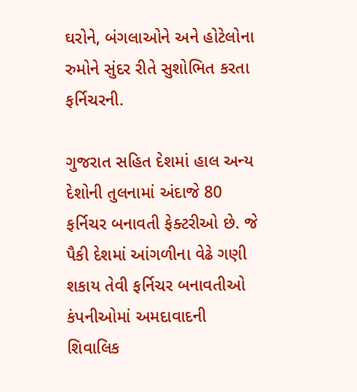ઘરોને, બંગલાઓને અને હોટેલોના રુમોને સુંદર રીતે સુશોભિત કરતા ફર્નિચરની.

ગુજરાત સહિત દેશમાં હાલ અન્ય દેશોની તુલનામાં અંદાજે 80 ફર્નિચર બનાવતી ફેક્ટરીઓ છે. જે પૈકી દેશમાં આંગળીના વેઢે ગણી શકાય તેવી ફર્નિચર બનાવતીઓ કંપનીઓમાં અમદાવાદની શિવાલિક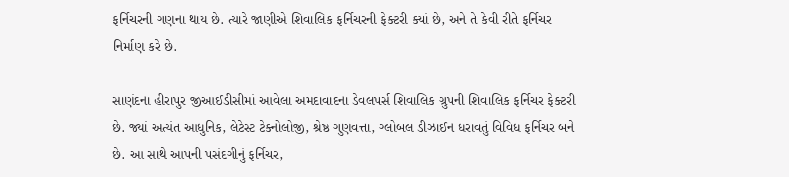ફર્નિચરની ગણના થાય છે. ત્યારે જાણીએ શિવાલિક ફર્નિચરની ફેક્ટરી ક્યાં છે, અને તે કેવી રીતે ફર્નિચર નિર્માણ કરે છે.

સાણંદના હીરાપુર જીઆઈડીસીમાં આવેલા અમદાવાદના ડેવલપર્સ શિવાલિક ગ્રુપની શિવાલિક ફર્નિચર ફેક્ટરી છે. જ્યાં અત્યંત આધુનિક, લેટેસ્ટ ટેક્નોલોજી, શ્રેષ્ઠ ગુણવત્તા, ગ્લોબલ ડીઝાઈન ધરાવતું વિવિધ ફર્નિચર બને છે. આ સાથે આપની પસંદગીનું ફર્નિચર,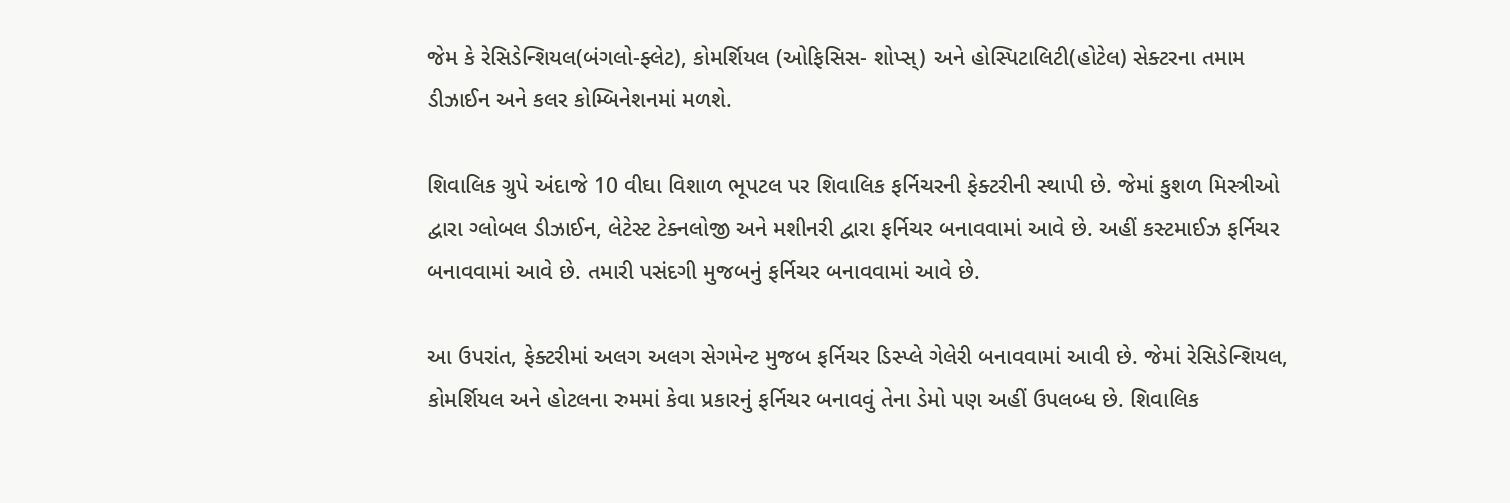જેમ કે રેસિડેન્શિયલ(બંગલો-ફ્લેટ), કોમર્શિયલ (ઓફિસિસ- શોપ્સ્) અને હોસ્પિટાલિટી(હોટેલ) સેક્ટરના તમામ ડીઝાઈન અને કલર કોમ્બિનેશનમાં મળશે.

શિવાલિક ગ્રુપે અંદાજે 10 વીઘા વિશાળ ભૂપટલ પર શિવાલિક ફર્નિચરની ફેક્ટરીની સ્થાપી છે. જેમાં કુશળ મિસ્ત્રીઓ દ્વારા ગ્લોબલ ડીઝાઈન, લેટેસ્ટ ટેક્નલોજી અને મશીનરી દ્વારા ફર્નિચર બનાવવામાં આવે છે. અહીં કસ્ટમાઈઝ ફર્નિચર બનાવવામાં આવે છે. તમારી પસંદગી મુજબનું ફર્નિચર બનાવવામાં આવે છે.

આ ઉપરાંત, ફેક્ટરીમાં અલગ અલગ સેગમેન્ટ મુજબ ફર્નિચર ડિસ્પ્લે ગેલેરી બનાવવામાં આવી છે. જેમાં રેસિડેન્શિયલ, કોમર્શિયલ અને હોટલના રુમમાં કેવા પ્રકારનું ફર્નિચર બનાવવું તેના ડેમો પણ અહીં ઉપલબ્ધ છે. શિવાલિક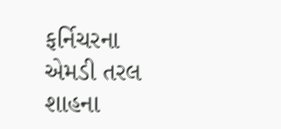ફર્નિચરના એમડી તરલ શાહના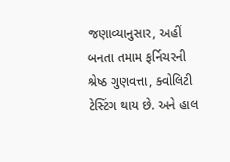જણાવ્યાનુસાર, અહીં બનતા તમામ ફર્નિચરની શ્રેષ્ઠ ગુણવત્તા, ક્વોલિટી ટેસ્ટિંગ થાય છે. અને હાલ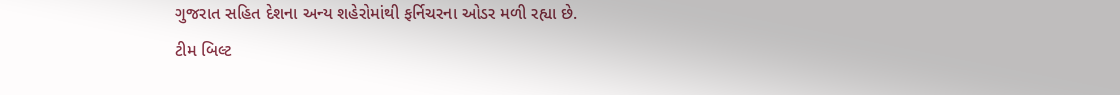ગુજરાત સહિત દેશના અન્ય શહેરોમાંથી ફર્નિચરના ઓડર મળી રહ્યા છે.
ટીમ બિલ્ટ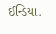ઈન્ડિયા.